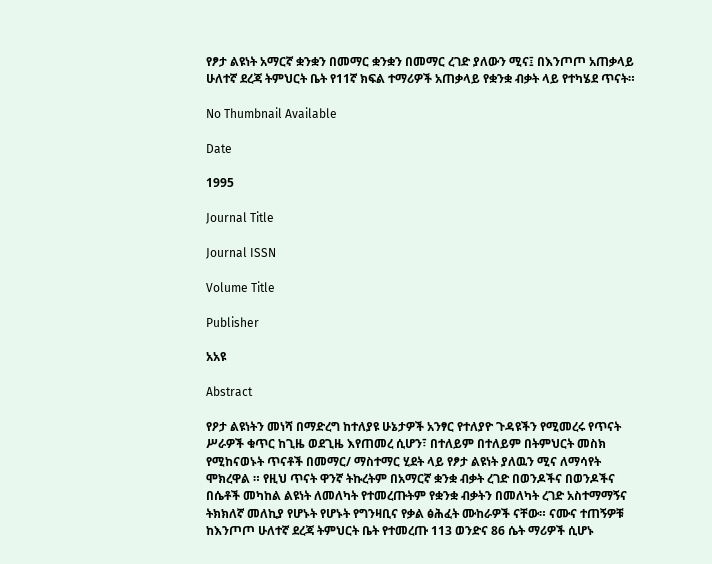የፆታ ልዩነት አማርኛ ቋንቋን በመማር ቋንቋን በመማር ረገድ ያለውን ሚና፤ በእንጦጦ አጠቃላይ ሁለተኛ ደረጃ ትምህርት ቤት የ11ኛ ክፍል ተማሪዎች አጠቃላይ የቋንቋ ብቃት ላይ የተካሄደ ጥናት።

No Thumbnail Available

Date

1995

Journal Title

Journal ISSN

Volume Title

Publisher

አአዩ

Abstract

የዖታ ልዩነትን መነሻ በማድረግ ከተለያዩ ሁኔታዎች አንፃር የተለያዮ ጉዳዩችን የሚመረሩ የጥናት ሥራዎች ቁጥር ከጊዜ ወደጊዜ እየጠመረ ሲሆን፣ በተለይም በተለይም በትምህርት መስክ የሚከናወኑት ጥናቶች በመማር/ ማስተማር ሂደት ላይ የፆታ ልዩነት ያለዉን ሚና ለማሳየት ሞክረዋል ። የዚህ ጥናት ዋንኛ ትኩረትም በአማርኛ ቋንቋ ብቃት ረገድ በወንዶችና በወንዶችና በሴቶች መካከል ልዩነት ለመለካት የተመረጡትም የቋንቋ ብቃትን በመለካት ረገድ አስተማማኝና ትክክለኛ መለኪያ የሆኑት የሆኑት የግንዛቢና የቃል ፅሕፈት ሙከራዎች ናቸው። ናሙና ተጠኝዎቹ ከእንጦጦ ሁለተኛ ደረጃ ትምህርት ቤት የተመረጡ 113 ወንድና 86 ሴት ማሪዎች ሲሆኑ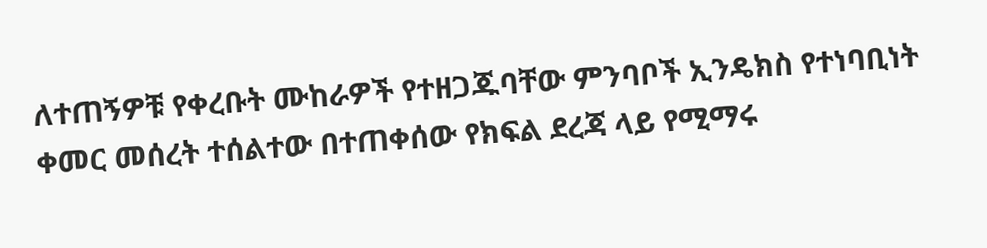ለተጠኝዎቹ የቀረቡት ሙከራዎች የተዘጋጁባቸው ምንባቦች ኢንዴክስ የተነባቢነት ቀመር መሰረት ተሰልተው በተጠቀሰው የክፍል ደረጃ ላይ የሚማሩ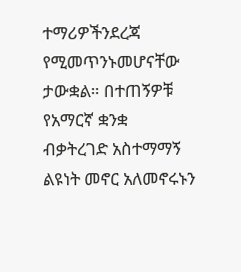ተማሪዎችንደረጃ የሚመጥንኑመሆናቸው ታውቋል። በተጠኝዎቹ የአማርኛ ቋንቋ ብቃትረገድ አስተማማኝ ልዩነት መኖር አለመኖሩኑን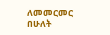ለመመርመር በሁለት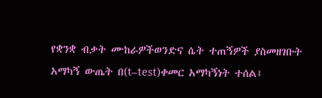የቋንቋ ብቃት ሙከራዎችወንድና ሴት ተጠኝዎች ያስመዘገቡት አማካኝ ውጤት በ(t–test)ቀመር አማካኝነት ተሰል፤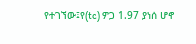የተገኘው፤የ(tc) ዎጋ 1.97 ያነሰ ሆኖ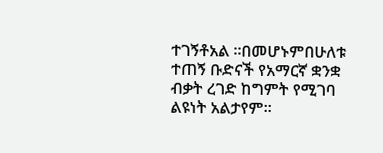ተገኝቶአል ።በመሆኑምበሁለቱ ተጠኝ ቡድናች የአማርኛ ቋንቋ ብቃት ረገድ ከግምት የሚገባ ልዩነት አልታየም።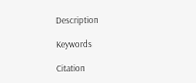Description

Keywords

Citation